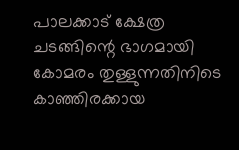പാലക്കാട് ക്ഷേത്ര ചടങ്ങിന്റെ ഭാഗമായി കോമരം തുള്ളുന്നതിനിടെ കാഞ്ഞിരക്കായ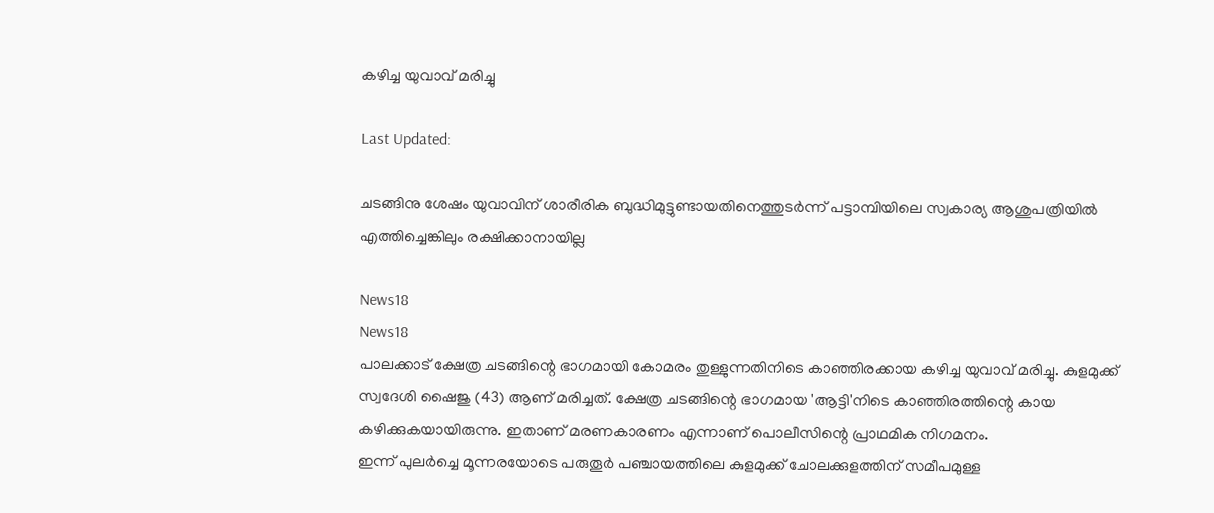കഴിച്ച യുവാവ് മരിച്ചു

Last Updated:

ചടങ്ങിനു ശേഷം യുവാവിന് ശാരീരിക ബുദ്ധിമുട്ടുണ്ടായതിനെത്തുടർന്ന് പട്ടാമ്പിയിലെ സ്വകാര്യ ആശുപത്രിയിൽ എത്തിച്ചെങ്കിലും രക്ഷിക്കാനായില്ല

News18
News18
പാലക്കാട് ക്ഷേത്ര ചടങ്ങിന്റെ ഭാഗമായി കോമരം തുള്ളുന്നതിനിടെ കാഞ്ഞിരക്കായ കഴിച്ച യുവാവ് മരിച്ചു. കുളമുക്ക് സ്വദേശി ഷൈജു (43) ആണ് മരിച്ചത്. ക്ഷേത്ര ചടങ്ങിന്റെ ഭാഗമായ 'ആട്ടി'നിടെ കാഞ്ഞിരത്തിന്റെ കായ കഴിക്കുകയായിരുന്നു. ഇതാണ് മരണകാരണം എന്നാണ് പൊലീസിന്റെ പ്രാഥമിക നിഗമനം.
ഇന്ന് പുലർച്ചെ മൂന്നരയോടെ പരുതൂർ പഞ്ചായത്തിലെ കുളമുക്ക് ചോലക്കുളത്തിന് സമീപമുള്ള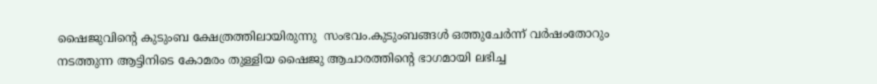ഷൈജുവിന്റെ കുടുംബ ക്ഷേത്രത്തിലായിരുന്നു  സംഭവം.കുടുംബങ്ങൾ ഒത്തുചേർന്ന് വർഷംതോറും നടത്തുന്ന ആട്ടിനിടെ കോമരം തുള്ളിയ ഷൈജു ആചാരത്തിന്റെ ഭാഗമായി ലഭിച്ച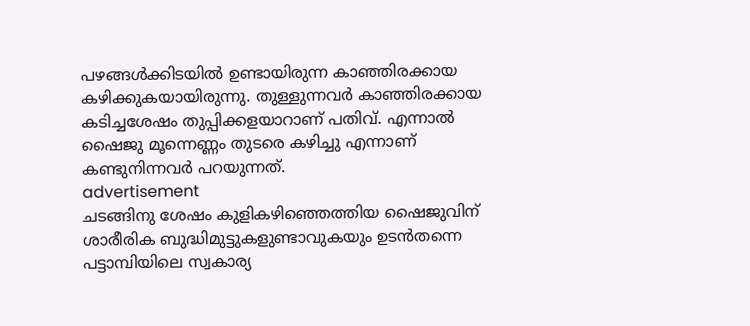പഴങ്ങൾക്കിടയിൽ ഉണ്ടായിരുന്ന കാഞ്ഞിരക്കായ കഴിക്കുകയായിരുന്നു. തുള്ളുന്നവർ കാഞ്ഞിരക്കായ കടിച്ചശേഷം തുപ്പിക്കളയാറാണ് പതിവ്. എന്നാൽ ഷൈജു മൂന്നെണ്ണം തുടരെ കഴിച്ചു എന്നാണ് കണ്ടുനിന്നവർ പറയുന്നത്.
advertisement
ചടങ്ങിനു ശേഷം കുളികഴിഞ്ഞെത്തിയ ഷൈജുവിന് ശാരീരിക ബുദ്ധിമുട്ടുകളുണ്ടാവുകയും ഉടൻതന്നെ പട്ടാമ്പിയിലെ സ്വകാര്യ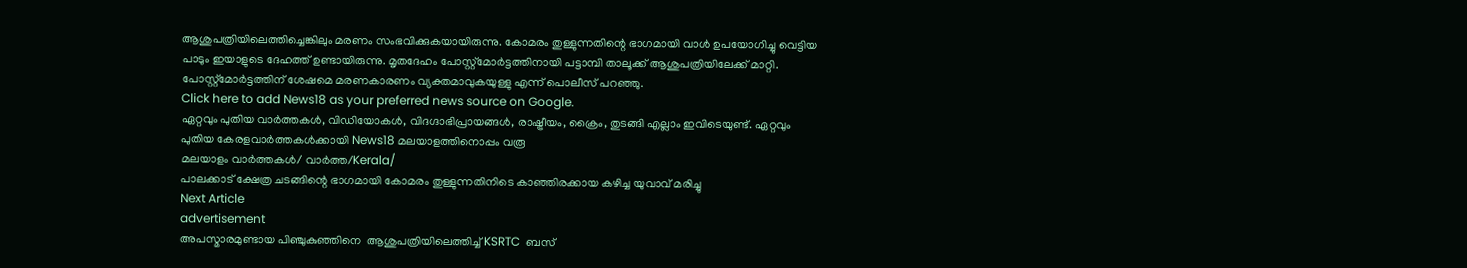ആശുപത്രിയിലെത്തിച്ചെങ്കിലും മരണം സംഭവിക്കുകയായിരുന്നു. കോമരം തുള്ളുന്നതിന്റെ ഭാഗമായി വാൾ ഉപയോഗിച്ചു വെട്ടിയ പാടും ഇയാളുടെ ദേഹത്ത് ഉണ്ടായിരുന്നു. മൃതദേഹം പോസ്റ്റ്മോർട്ടത്തിനായി പട്ടാമ്പി താലൂക്ക് ആശുപത്രിയിലേക്ക് മാറ്റി. പോസ്റ്റ്മോർട്ടത്തിന് ശേഷമെ മരണകാരണം വ്യക്തമാവുകയുള്ളു എന്ന് പൊലീസ് പറഞ്ഞു.
Click here to add News18 as your preferred news source on Google.
ഏറ്റവും പുതിയ വാർത്തകൾ, വിഡിയോകൾ, വിദഗ്ദാഭിപ്രായങ്ങൾ, രാഷ്ട്രീയം, ക്രൈം, തുടങ്ങി എല്ലാം ഇവിടെയുണ്ട്. ഏറ്റവും പുതിയ കേരളവാർത്തകൾക്കായി News18 മലയാളത്തിനൊപ്പം വരൂ
മലയാളം വാർത്തകൾ/ വാർത്ത/Kerala/
പാലക്കാട് ക്ഷേത്ര ചടങ്ങിന്റെ ഭാഗമായി കോമരം തുള്ളുന്നതിനിടെ കാഞ്ഞിരക്കായ കഴിച്ച യുവാവ് മരിച്ചു
Next Article
advertisement
അപസ്മാരമുണ്ടായ പിഞ്ചുകുഞ്ഞിനെ  ആശുപത്രിയിലെത്തിച്ച് KSRTC  ബസ്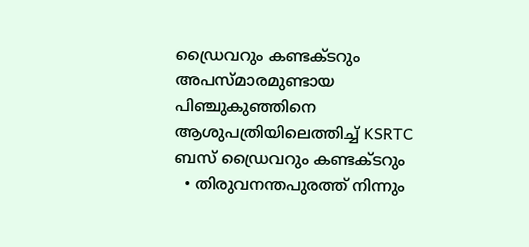ഡ്രൈവറും കണ്ടക്ടറും
അപസ്മാരമുണ്ടായ പിഞ്ചുകുഞ്ഞിനെ ആശുപത്രിയിലെത്തിച്ച് KSRTC ബസ് ഡ്രൈവറും കണ്ടക്ടറും
  • തിരുവനന്തപുരത്ത് നിന്നും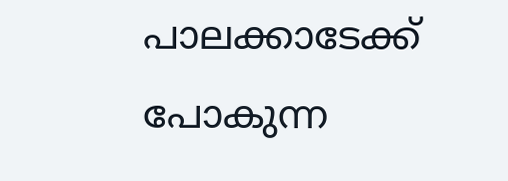പാലക്കാടേക്ക് പോകുന്ന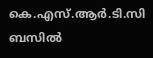കെ.എസ്.ആർ.ടി.സി ബസിൽ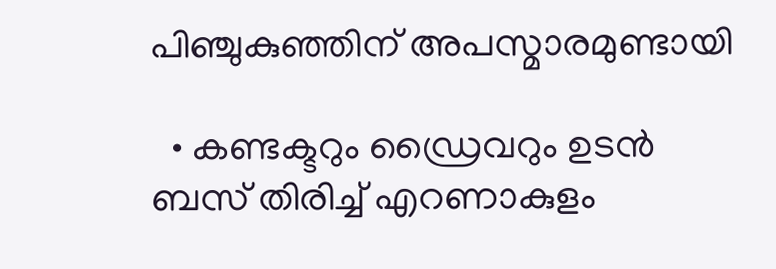പിഞ്ചുകുഞ്ഞിന് അപസ്മാരമുണ്ടായി

  • കണ്ടക്ടറും ഡ്രൈവറും ഉടൻ ബസ് തിരിച്ച് എറണാകുളം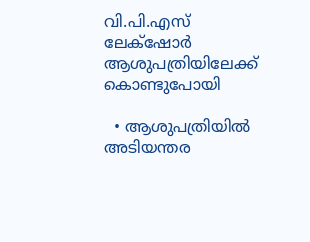വി.പി.എസ് ലേക്‌ഷോർ ആശുപത്രിയിലേക്ക് കൊണ്ടുപോയി

  • ആശുപത്രിയിൽ അടിയന്തര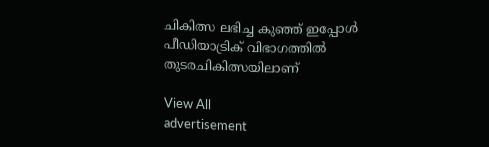ചികിത്സ ലഭിച്ച കുഞ്ഞ് ഇപ്പോൾ പീഡിയാട്രിക് വിഭാഗത്തിൽ തുടരചികിത്സയിലാണ്

View All
advertisement